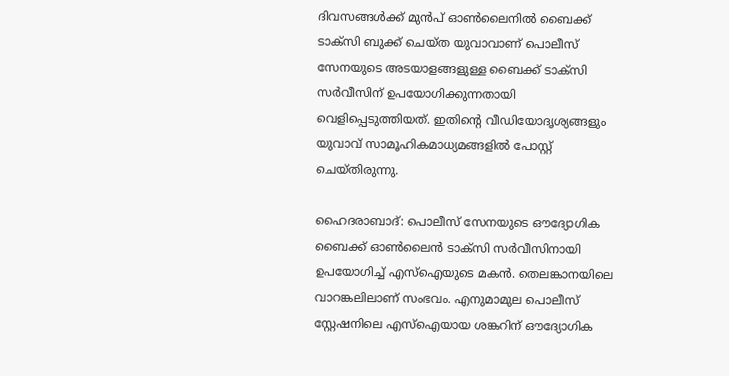ദിവസങ്ങൾക്ക് മുൻപ് ഓൺലൈനിൽ ബൈക്ക് ടാക്സി ബുക്ക് ചെയ്ത യുവാവാണ് പൊലീസ് സേനയുടെ അടയാളങ്ങളുള്ള ബൈക്ക് ടാക്സി സർവീസിന് ഉപയോഗിക്കുന്നതായി വെളിപ്പെടുത്തിയത്. ഇതിന്റെ വീഡിയോദൃശ്യങ്ങളും യുവാവ് സാമൂഹികമാധ്യമങ്ങളിൽ പോസ്റ്റ് ചെയ്തിരുന്നു.

ഹൈദരാബാദ്: പൊലീസ് സേനയുടെ ഔദ്യോഗിക ബൈക്ക് ഓൺലൈൻ ടാക്സി സർവീസിനായി ഉപയോഗിച്ച് എസ്ഐയുടെ മകൻ. തെലങ്കാനയിലെ വാറങ്കലിലാണ് സംഭവം. എനുമാമുല പൊലീസ് സ്റ്റേഷനിലെ എസ്ഐയായ ശങ്കറിന് ഔദ്യോഗിക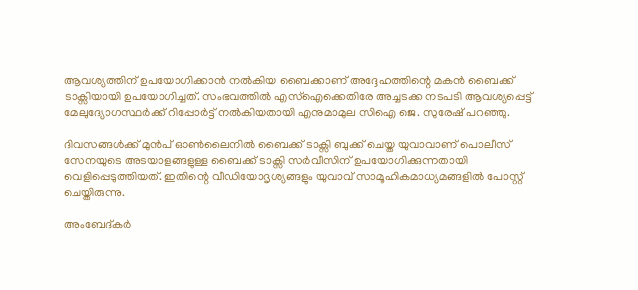ആവശ്യത്തിന് ഉപയോഗിക്കാൻ നൽകിയ ബൈക്കാണ് അദ്ദേഹത്തിന്റെ മകൻ ബൈക്ക് ടാക്സിയായി ഉപയോഗിച്ചത്. സംഭവത്തിൽ എസ്ഐക്കെതിരേ അച്ചടക്ക നടപടി ആവശ്യപ്പെട്ട് മേലുദ്യോഗസ്ഥർക്ക് റിപ്പോർട്ട് നൽകിയതായി എനുമാമുല സിഐ ജെ. സുരേഷ് പറഞ്ഞു.

ദിവസങ്ങൾക്ക് മുൻപ് ഓൺലൈനിൽ ബൈക്ക് ടാക്സി ബുക്ക് ചെയ്ത യുവാവാണ് പൊലീസ് സേനയുടെ അടയാളങ്ങളുള്ള ബൈക്ക് ടാക്സി സർവീസിന് ഉപയോഗിക്കുന്നതായി വെളിപ്പെടുത്തിയത്. ഇതിന്റെ വീഡിയോദൃശ്യങ്ങളും യുവാവ് സാമൂഹികമാധ്യമങ്ങളിൽ പോസ്റ്റ് ചെയ്തിരുന്നു.

അംബേദ്കർ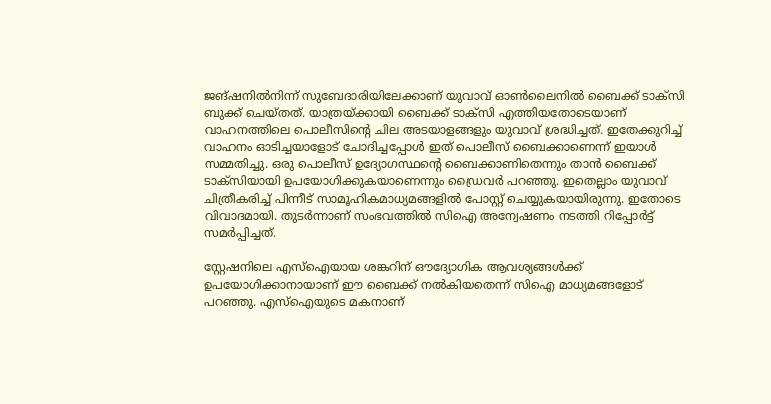ജങ്ഷനിൽനിന്ന് സുബേദാരിയിലേക്കാണ് യുവാവ് ഓൺലൈനിൽ ബൈക്ക് ടാക്സി ബുക്ക് ചെയ്തത്. യാത്രയ്ക്കായി ബൈക്ക് ടാക്സി എത്തിയതോടെയാണ് വാഹനത്തിലെ പൊലീസിന്റെ ചില അടയാളങ്ങളും യുവാവ് ശ്രദ്ധിച്ചത്. ഇതേക്കുറിച്ച് വാഹനം ഓടിച്ചയാളോട് ചോദിച്ചപ്പോൾ ഇത് പൊലീസ് ബൈക്കാണെന്ന് ഇയാൾ സമ്മതിച്ചു. ഒരു പൊലീസ് ഉദ്യോഗസ്ഥന്റെ ബൈക്കാണിതെന്നും താൻ ബൈക്ക് ടാക്സിയായി ഉപയോഗിക്കുകയാണെന്നും ഡ്രൈവർ പറഞ്ഞു. ഇതെല്ലാം യുവാവ് ചിത്രീകരിച്ച് പിന്നീട് സാമൂഹികമാധ്യമങ്ങളിൽ പോസ്റ്റ് ചെയ്യുകയായിരുന്നു. ഇതോടെ വിവാദമായി. തുടർന്നാണ് സംഭവത്തിൽ സിഐ അന്വേഷണം നടത്തി റിപ്പോർട്ട് സമർപ്പിച്ചത്.

സ്റ്റേഷനിലെ എസ്ഐയായ ശങ്കറിന് ഔദ്യോഗിക ആവശ്യങ്ങൾക്ക് ഉപയോഗിക്കാനായാണ് ഈ ബൈക്ക് നൽകിയതെന്ന് സിഐ മാധ്യമങ്ങളോട് പറഞ്ഞു. എസ്ഐയുടെ മകനാണ്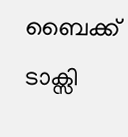ബൈക്ക് ടാക്സി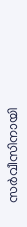സർവീസിനായി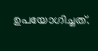ഉപയോഗിച്ചത്.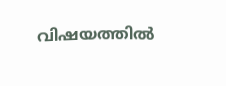വിഷയത്തിൽ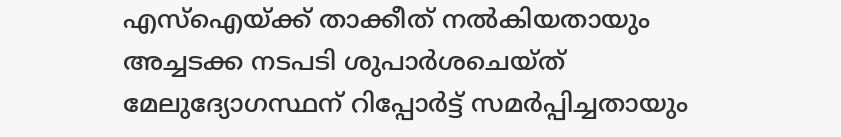എസ്ഐയ്ക്ക് താക്കീത് നൽകിയതായും അച്ചടക്ക നടപടി ശുപാർശചെയ്ത് മേലുദ്യോഗസ്ഥന് റിപ്പോർട്ട് സമർപ്പിച്ചതായും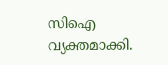സിഐ വ്യക്തമാക്കി.